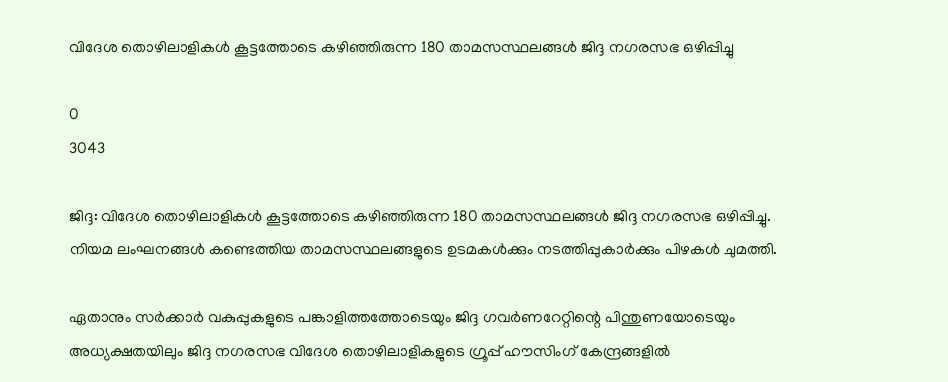വിദേശ തൊഴിലാളികൾ കൂട്ടത്തോടെ കഴിഞ്ഞിരുന്ന 180 താമസസ്ഥലങ്ങൾ ജിദ്ദ നഗരസഭ ഒഴിപ്പിച്ചു

0
3043

ജിദ്ദ: വിദേശ തൊഴിലാളികൾ കൂട്ടത്തോടെ കഴിഞ്ഞിരുന്ന 180 താമസസ്ഥലങ്ങൾ ജിദ്ദ നഗരസഭ ഒഴിപ്പിച്ചു. നിയമ ലംഘനങ്ങൾ കണ്ടെത്തിയ താമസസ്ഥലങ്ങളുടെ ഉടമകൾക്കും നടത്തിപ്പുകാർക്കും പിഴകൾ ചുമത്തി.

ഏതാനും സർക്കാർ വകുപ്പുകളുടെ പങ്കാളിത്തത്തോടെയും ജിദ്ദ ഗവർണറേറ്റിന്റെ പിന്തുണയോടെയും അധ്യക്ഷതയിലും ജിദ്ദ നഗരസഭ വിദേശ തൊഴിലാളികളുടെ ഗ്രൂപ്പ് ഹൗസിംഗ് കേന്ദ്രങ്ങളിൽ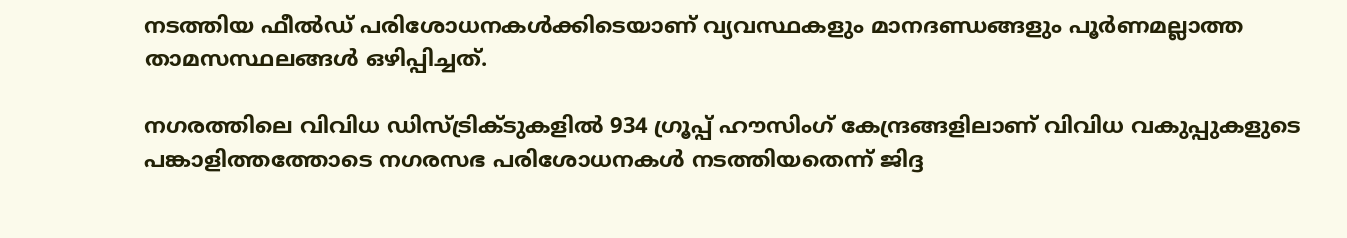നടത്തിയ ഫീൽഡ് പരിശോധനകൾക്കിടെയാണ് വ്യവസ്ഥകളും മാനദണ്ഡങ്ങളും പൂർണമല്ലാത്ത താമസസ്ഥലങ്ങൾ ഒഴിപ്പിച്ചത്.

നഗരത്തിലെ വിവിധ ഡിസ്ട്രിക്ടുകളിൽ 934 ഗ്രൂപ്പ് ഹൗസിംഗ് കേന്ദ്രങ്ങളിലാണ് വിവിധ വകുപ്പുകളുടെ പങ്കാളിത്തത്തോടെ നഗരസഭ പരിശോധനകൾ നടത്തിയതെന്ന് ജിദ്ദ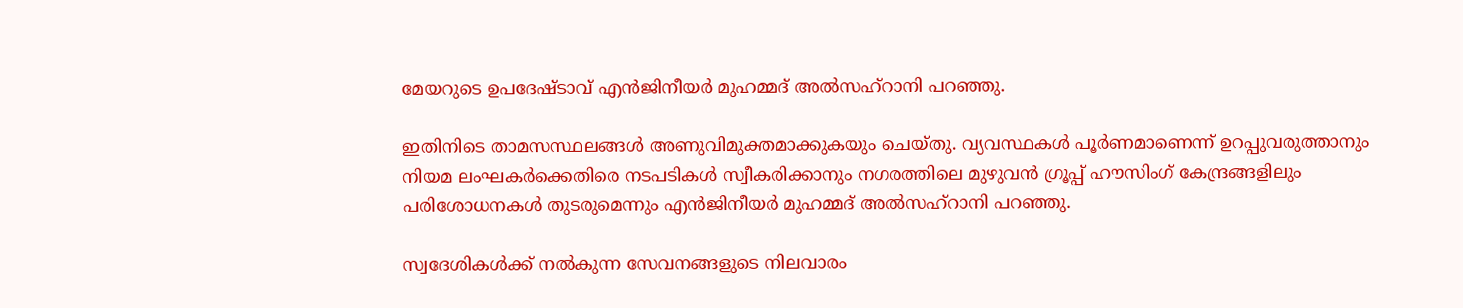മേയറുടെ ഉപദേഷ്ടാവ് എൻജിനീയർ മുഹമ്മദ് അൽസഹ്‌റാനി പറഞ്ഞു.

ഇതിനിടെ താമസസ്ഥലങ്ങൾ അണുവിമുക്തമാക്കുകയും ചെയ്തു. വ്യവസ്ഥകൾ പൂർണമാണെന്ന് ഉറപ്പുവരുത്താനും നിയമ ലംഘകർക്കെതിരെ നടപടികൾ സ്വീകരിക്കാനും നഗരത്തിലെ മുഴുവൻ ഗ്രൂപ്പ് ഹൗസിംഗ് കേന്ദ്രങ്ങളിലും പരിശോധനകൾ തുടരുമെന്നും എൻജിനീയർ മുഹമ്മദ് അൽസഹ്‌റാനി പറഞ്ഞു.

സ്വദേശികൾക്ക് നൽകുന്ന സേവനങ്ങളുടെ നിലവാരം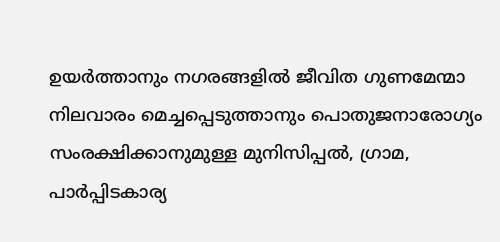ഉയർത്താനും നഗരങ്ങളിൽ ജീവിത ഗുണമേന്മാ നിലവാരം മെച്ചപ്പെടുത്താനും പൊതുജനാരോഗ്യം സംരക്ഷിക്കാനുമുള്ള മുനിസിപ്പൽ, ഗ്രാമ, പാർപ്പിടകാര്യ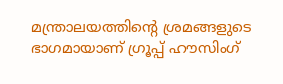മന്ത്രാലയത്തിന്റെ ശ്രമങ്ങളുടെ ഭാഗമായാണ് ഗ്രൂപ്പ് ഹൗസിംഗ്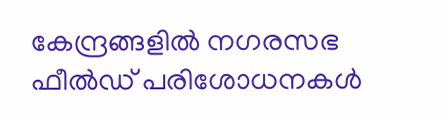കേന്ദ്രങ്ങളിൽ നഗരസഭ ഫീൽഡ് പരിശോധനകൾ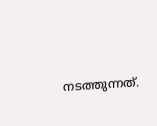നടത്തുന്നത്.